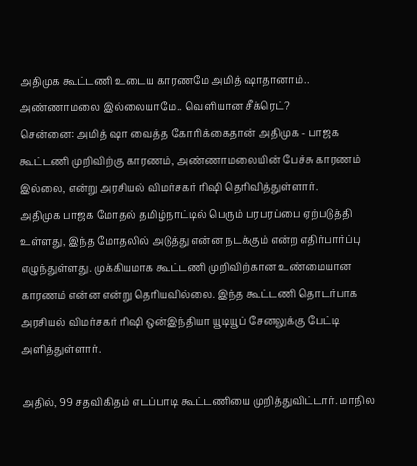அதிமுக கூட்டணி உடைய காரணமே அமித் ஷாதானாம்.. அண்ணாமலை இல்லையாமே.. வெளியான சீக்ரெட்?
சென்னை: அமித் ஷா வைத்த கோரிக்கைதான் அதிமுக - பாஜக கூட்டணி முறிவிற்கு காரணம், அண்ணாமலையின் பேச்சு காரணம் இல்லை, என்று அரசியல் விமர்சகர் ரிஷி தெரிவித்துள்ளார்.
அதிமுக பாஜக மோதல் தமிழ்நாட்டில் பெரும் பரபரப்பை ஏற்படுத்தி உள்ளது, இந்த மோதலில் அடுத்து என்ன நடக்கும் என்ற எதிர்பார்ப்பு எழுந்துள்ளது. முக்கியமாக கூட்டணி முறிவிற்கான உண்மையான காரணம் என்ன என்று தெரியவில்லை. இந்த கூட்டணி தொடர்பாக அரசியல் விமர்சகர் ரிஷி ஒன்இந்தியா யூடியூப் சேனலுக்கு பேட்டி அளித்துள்ளார்.

அதில், 99 சதவிகிதம் எடப்பாடி கூட்டணியை முறித்துவிட்டார். மாநில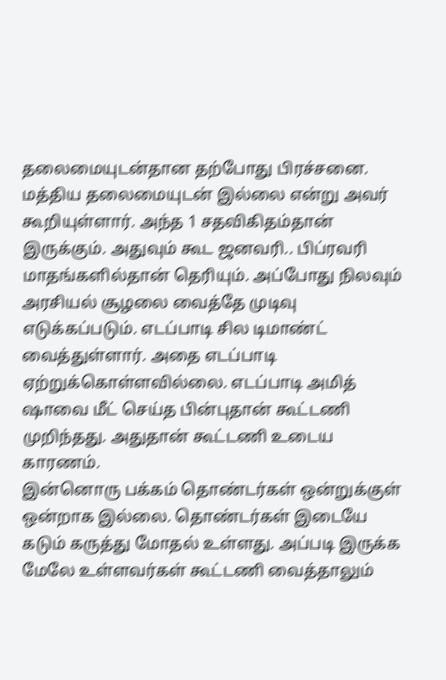தலைமையுடன்தான தற்போது பிரச்சனை. மத்திய தலைமையுடன் இல்லை என்று அவர் கூறியுள்ளார். அந்த 1 சதவிகிதம்தான் இருக்கும். அதுவும் கூட ஜனவரி.. பிப்ரவரி மாதங்களில்தான் தெரியும். அப்போது நிலவும் அரசியல் சூழலை வைத்தே முடிவு எடுக்கப்படும். எடப்பாடி சில டிமாண்ட் வைத்துள்ளார். அதை எடப்பாடி ஏற்றுக்கொள்ளவில்லை. எடப்பாடி அமித் ஷாவை மீட் செய்த பின்புதான் கூட்டணி முறிந்தது. அதுதான் கூட்டணி உடைய காரணம்.
இன்னொரு பக்கம் தொண்டர்கள் ஒன்றுக்குள் ஒன்றாக இல்லை. தொண்டர்கள் இடையே கடும் கருத்து மோதல் உள்ளது. அப்படி இருக்க மேலே உள்ளவர்கள் கூட்டணி வைத்தாலும்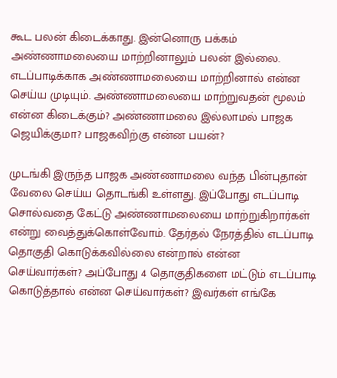கூட பலன் கிடைக்காது. இன்னொரு பக்கம் அண்ணாமலையை மாற்றினாலும் பலன் இல்லை. எடப்பாடிக்காக அண்ணாமலையை மாற்றினால் என்ன செய்ய முடியும். அண்ணாமலையை மாற்றுவதன் மூலம் என்ன கிடைக்கும்? அண்ணாமலை இல்லாமல் பாஜக ஜெயிக்குமா? பாஜகவிற்கு என்ன பயன்?

முடங்கி இருந்த பாஜக அண்ணாமலை வந்த பின்புதான் வேலை செய்ய தொடங்கி உள்ளது. இப்போது எடப்பாடி சொல்வதை கேட்டு அண்ணாமலையை மாற்றுகிறார்கள் என்று வைத்துக்கொள்வோம். தேர்தல் நேரத்தில் எடப்பாடி தொகுதி கொடுக்கவில்லை என்றால் என்ன செய்வார்கள்? அப்போது 4 தொகுதிகளை மட்டும் எடப்பாடி கொடுத்தால் என்ன செய்வார்கள்? இவர்கள் எங்கே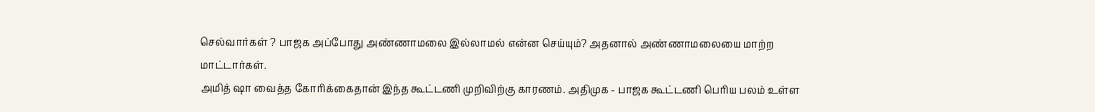செல்வார்கள் ? பாஜக அப்போது அண்ணாமலை இல்லாமல் என்ன செய்யும்? அதனால் அண்ணாமலையை மாற்ற மாட்டார்கள்.
அமித் ஷா வைத்த கோரிக்கைதான் இந்த கூட்டணி முறிவிற்கு காரணம். அதிமுக - பாஜக கூட்டணி பெரிய பலம் உள்ள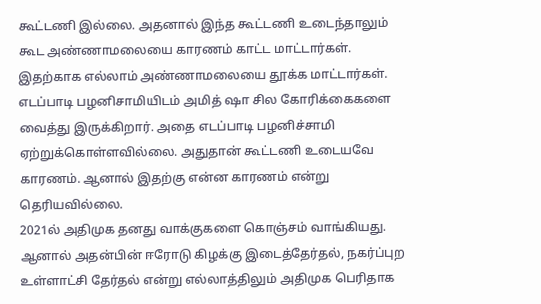கூட்டணி இல்லை. அதனால் இந்த கூட்டணி உடைந்தாலும் கூட அண்ணாமலையை காரணம் காட்ட மாட்டார்கள். இதற்காக எல்லாம் அண்ணாமலையை தூக்க மாட்டார்கள். எடப்பாடி பழனிசாமியிடம் அமித் ஷா சில கோரிக்கைகளை வைத்து இருக்கிறார். அதை எடப்பாடி பழனிச்சாமி ஏற்றுக்கொள்ளவில்லை. அதுதான் கூட்டணி உடையவே காரணம். ஆனால் இதற்கு என்ன காரணம் என்று தெரியவில்லை.
2021ல் அதிமுக தனது வாக்குகளை கொஞ்சம் வாங்கியது. ஆனால் அதன்பின் ஈரோடு கிழக்கு இடைத்தேர்தல், நகர்ப்புற உள்ளாட்சி தேர்தல் என்று எல்லாத்திலும் அதிமுக பெரிதாக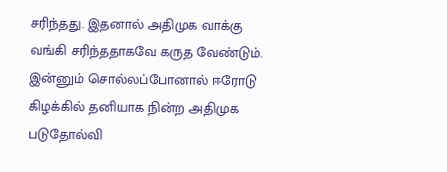சரிந்தது. இதனால் அதிமுக வாக்கு வங்கி சரிந்ததாகவே கருத வேண்டும். இன்னும் சொல்லப்போனால் ஈரோடு கிழக்கில் தனியாக நின்ற அதிமுக படுதோல்வி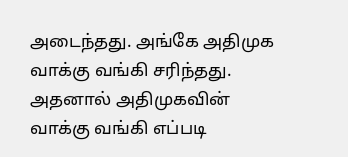அடைந்தது. அங்கே அதிமுக வாக்கு வங்கி சரிந்தது. அதனால் அதிமுகவின் வாக்கு வங்கி எப்படி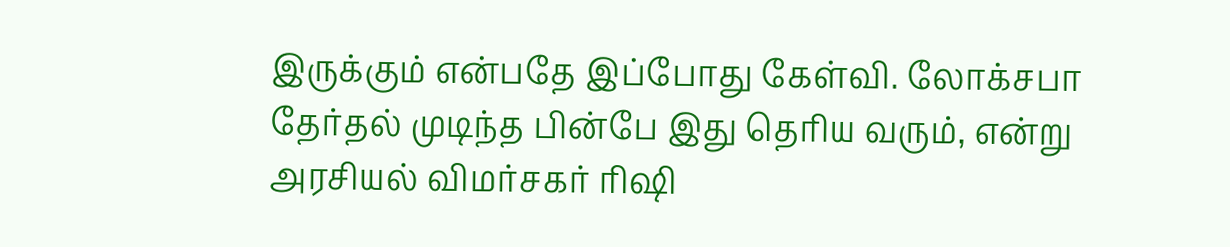இருக்கும் என்பதே இப்போது கேள்வி. லோக்சபா தேர்தல் முடிந்த பின்பே இது தெரிய வரும், என்று அரசியல் விமர்சகர் ரிஷி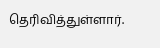தெரிவித்துள்ளார்.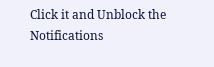Click it and Unblock the Notifications